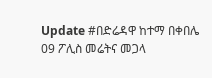Update #በድሬዳዋ ከተማ በቀበሌ 09 ፖሊስ መሬትና መጋላ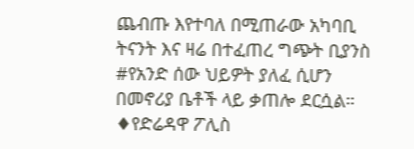ጨብጡ እየተባለ በሚጠራው አካባቢ ትናንት እና ዛሬ በተፈጠረ ግጭት ቢያንስ #የአንድ ሰው ህይዎት ያለፈ ሲሆን በመኖሪያ ቤቶች ላይ ቃጠሎ ደርሷል።
♦የድሬዳዋ ፖሊስ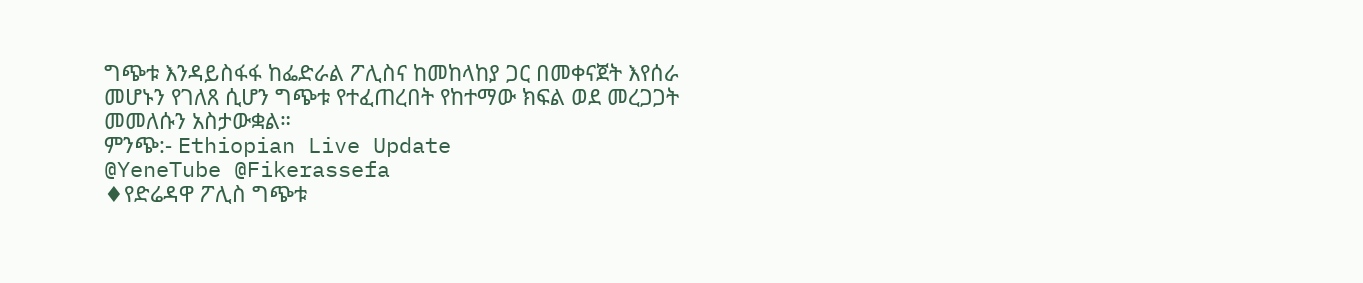ግጭቱ እንዳይስፋፋ ከፌድራል ፖሊስና ከመከላከያ ጋር በመቀናጀት እየሰራ መሆኑን የገለጸ ሲሆን ግጭቱ የተፈጠረበት የከተማው ክፍል ወደ መረጋጋት መመለሱን አስታውቋል።
ምንጭ:- Ethiopian Live Update
@YeneTube @Fikerassefa
♦የድሬዳዋ ፖሊስ ግጭቱ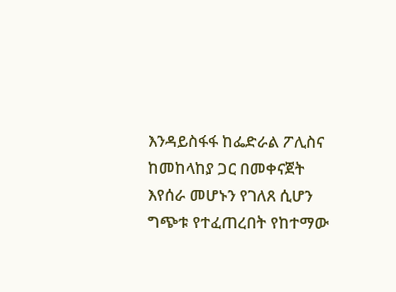እንዳይስፋፋ ከፌድራል ፖሊስና ከመከላከያ ጋር በመቀናጀት እየሰራ መሆኑን የገለጸ ሲሆን ግጭቱ የተፈጠረበት የከተማው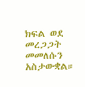ክፍል ወደ መረጋጋት መመለሱን አስታውቋል።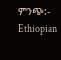ምንጭ:- Ethiopian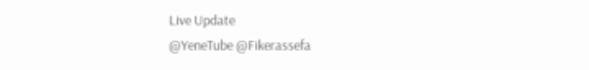Live Update
@YeneTube @Fikerassefa